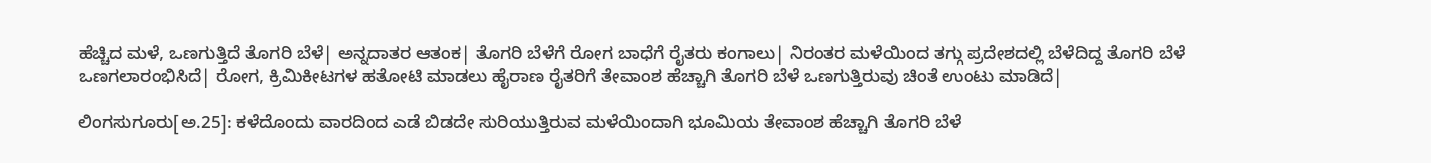ಹೆಚ್ಚಿದ ಮಳೆ, ಒಣಗುತ್ತಿದೆ ತೊಗರಿ ಬೆಳೆ| ಅನ್ನದಾತರ ಆತಂಕ| ತೊಗರಿ ಬೆಳೆಗೆ ರೋಗ ಬಾಧೆಗೆ ರೈತರು ಕಂಗಾಲು| ನಿರಂತರ ಮಳೆಯಿಂದ ತಗ್ಗು ಪ್ರದೇಶದಲ್ಲಿ ಬೆಳೆದಿದ್ದ ತೊಗರಿ ಬೆಳೆ ಒಣಗಲಾರಂಭಿಸಿದೆ| ರೋಗ, ಕ್ರಿಮಿಕೀಟಗಳ ಹತೋಟಿ ಮಾಡಲು ಹೈರಾಣ ರೈತರಿಗೆ ತೇವಾಂಶ ಹೆಚ್ಚಾಗಿ ತೊಗರಿ ಬೆಳೆ ಒಣಗುತ್ತಿರುವು ಚಿಂತೆ ಉಂಟು ಮಾಡಿದೆ|

ಲಿಂಗಸುಗೂರು[ಅ.25]: ಕಳೆದೊಂದು ವಾರದಿಂದ ಎಡೆ ಬಿಡದೇ ಸುರಿಯುತ್ತಿರುವ ಮಳೆಯಿಂದಾಗಿ ಭೂಮಿಯ ತೇವಾಂಶ ಹೆಚ್ಚಾಗಿ ತೊಗರಿ ಬೆಳೆ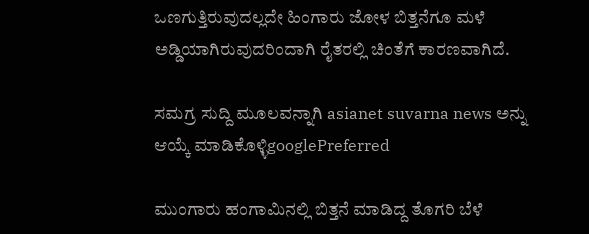ಒಣಗುತ್ತಿರುವುದಲ್ಲದೇ ಹಿಂಗಾರು ಜೋಳ ಬಿತ್ತನೆಗೂ ಮಳೆ ಅಡ್ಡಿಯಾಗಿರುವುದರಿಂದಾಗಿ ರೈತರಲ್ಲಿ ಚಿಂತೆಗೆ ಕಾರಣವಾಗಿದೆ.

ಸಮಗ್ರ ಸುದ್ದಿ ಮೂಲವನ್ನಾಗಿ asianet suvarna news ಅನ್ನು ಆಯ್ಕೆ ಮಾಡಿಕೊಳ್ಳಿgooglePreferred

ಮುಂಗಾರು ಹಂಗಾಮಿನಲ್ಲಿ ಬಿತ್ತನೆ ಮಾಡಿದ್ದ ತೊಗರಿ ಬೆಳೆ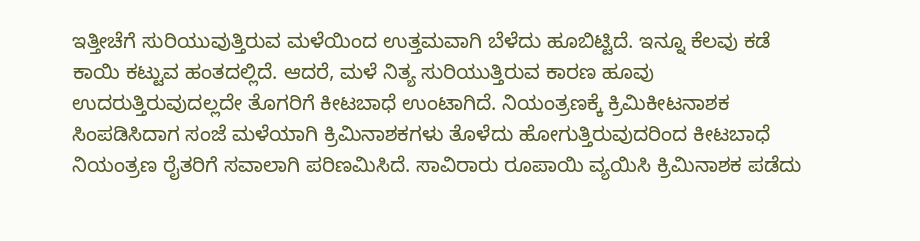ಇತ್ತೀಚೆಗೆ ಸುರಿಯುವುತ್ತಿರುವ ಮಳೆಯಿಂದ ಉತ್ತಮವಾಗಿ ಬೆಳೆದು ಹೂಬಿಟ್ಟಿದೆ. ಇನ್ನೂ ಕೆಲವು ಕಡೆ ಕಾಯಿ ಕಟ್ಟುವ ಹಂತದಲ್ಲಿದೆ. ಆದರೆ, ಮಳೆ ನಿತ್ಯ ಸುರಿಯುತ್ತಿರುವ ಕಾರಣ ಹೂವು ಉದರುತ್ತಿರುವುದಲ್ಲದೇ ತೊಗರಿಗೆ ಕೀಟಬಾಧೆ ಉಂಟಾಗಿದೆ. ನಿಯಂತ್ರಣಕ್ಕೆ ಕ್ರಿಮಿಕೀಟನಾಶಕ ಸಿಂಪಡಿಸಿದಾಗ ಸಂಜೆ ಮಳೆಯಾಗಿ ಕ್ರಿಮಿನಾಶಕಗಳು ತೊಳೆದು ಹೋಗುತ್ತಿರುವುದರಿಂದ ಕೀಟಬಾಧೆ ನಿಯಂತ್ರಣ ರೈತರಿಗೆ ಸವಾಲಾಗಿ ಪರಿಣಮಿಸಿದೆ. ಸಾವಿರಾರು ರೂಪಾಯಿ ವ್ಯಯಿಸಿ ಕ್ರಿಮಿನಾಶಕ ಪಡೆದು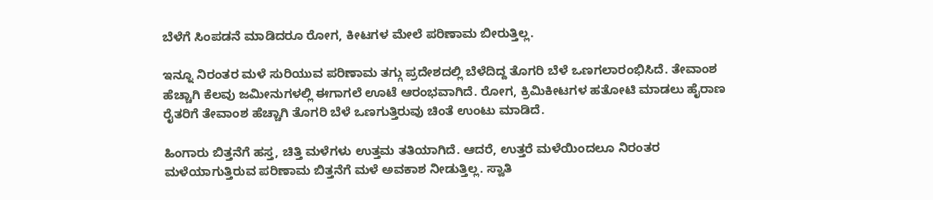ಬೆಳೆಗೆ ಸಿಂಪಡನೆ ಮಾಡಿದರೂ ರೋಗ, ಕೀಟಗಳ ಮೇಲೆ ಪರಿಣಾಮ ಬೀರುತ್ತಿಲ್ಲ.

ಇನ್ನೂ ನಿರಂತರ ಮಳೆ ಸುರಿಯುವ ಪರಿಣಾಮ ತಗ್ಗು ಪ್ರದೇಶದಲ್ಲಿ ಬೆಳೆದಿದ್ದ ತೊಗರಿ ಬೆಳೆ ಒಣಗಲಾರಂಭಿಸಿದೆ. ತೇವಾಂಶ ಹೆಚ್ಚಾಗಿ ಕೆಲವು ಜಮೀನುಗಳಲ್ಲಿ ಈಗಾಗಲೆ ಊಟೆ ಆರಂಭವಾಗಿದೆ. ರೋಗ, ಕ್ರಿಮಿಕೀಟಗಳ ಹತೋಟಿ ಮಾಡಲು ಹೈರಾಣ ರೈತರಿಗೆ ತೇವಾಂಶ ಹೆಚ್ಚಾಗಿ ತೊಗರಿ ಬೆಳೆ ಒಣಗುತ್ತಿರುವು ಚಿಂತೆ ಉಂಟು ಮಾಡಿದೆ.

ಹಿಂಗಾರು ಬಿತ್ತನೆಗೆ ಹಸ್ತ, ಚಿತ್ತಿ ಮಳೆಗಳು ಉತ್ತಮ ತತಿಯಾಗಿದೆ. ಆದರೆ, ಉತ್ತರೆ ಮಳೆಯಿಂದಲೂ ನಿರಂತರ ಮಳೆಯಾಗುತ್ತಿರುವ ಪರಿಣಾಮ ಬಿತ್ತನೆಗೆ ಮಳೆ ಅವಕಾಶ ನೀಡುತ್ತಿಲ್ಲ. ಸ್ವಾತಿ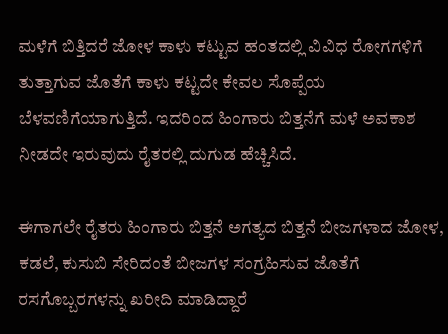ಮಳೆಗೆ ಬಿತ್ತಿದರೆ ಜೋಳ ಕಾಳು ಕಟ್ಟುವ ಹಂತದಲ್ಲಿ ವಿವಿಧ ರೋಗಗಳಿಗೆ ತುತ್ತಾಗುವ ಜೊತೆಗೆ ಕಾಳು ಕಟ್ಟದೇ ಕೇವಲ ಸೊಪ್ಪೆಯ ಬೆಳವಣಿಗೆಯಾಗುತ್ತಿದೆ. ಇದರಿಂದ ಹಿಂಗಾರು ಬಿತ್ತನೆಗೆ ಮಳೆ ಅವಕಾಶ ನೀಡದೇ ಇರುವುದು ರೈತರಲ್ಲಿ ದುಗುಡ ಹೆಚ್ಚಿಸಿದೆ.

ಈಗಾಗಲೇ ರೈತರು ಹಿಂಗಾರು ಬಿತ್ತನೆ ಅಗತ್ಯದ ಬಿತ್ತನೆ ಬೀಜಗಳಾದ ಜೋಳ, ಕಡಲೆ, ಕುಸುಬಿ ಸೇರಿದಂತೆ ಬೀಜಗಳ ಸಂಗ್ರಹಿಸುವ ಜೊತೆಗೆ ರಸಗೊಬ್ಬರಗಳನ್ನು ಖರೀದಿ ಮಾಡಿದ್ದಾರೆ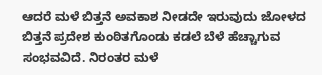ಆದರೆ ಮಳೆ ಬಿತ್ತನೆ ಅವಕಾಶ ನೀಡದೇ ಇರುವುದು ಜೋಳದ ಬಿತ್ತನೆ ಪ್ರದೇಶ ಕುಂಠಿತಗೊಂಡು ಕಡಲೆ ಬೆಳೆ ಹೆಚ್ಚಾಗುವ ಸಂಭವವಿದೆ. ನಿರಂತರ ಮಳೆ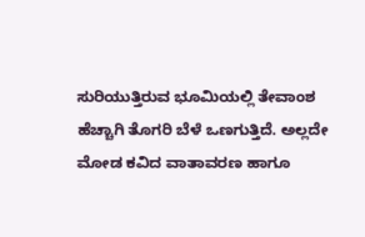ಸುರಿಯುತ್ತಿರುವ ಭೂಮಿಯಲ್ಲಿ ತೇವಾಂಶ ಹೆಚ್ಚಾಗಿ ತೊಗರಿ ಬೆಳೆ ಒಣಗುತ್ತಿದೆ. ಅಲ್ಲದೇ ಮೋಡ ಕವಿದ ವಾತಾವರಣ ಹಾಗೂ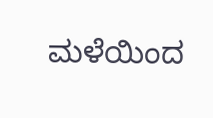ಮಳೆಯಿಂದ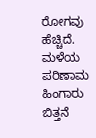ರೋಗವು ಹೆಚ್ಚಿದೆ. ಮಳೆಯ ಪರಿಣಾಮ ಹಿಂಗಾರು ಬಿತ್ತನೆ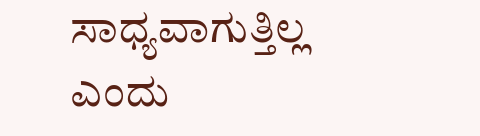ಸಾಧ್ಯವಾಗುತ್ತಿಲ್ಲ ಎಂದು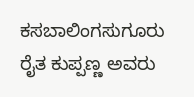ಕಸಬಾಲಿಂಗಸುಗೂರು ರೈತ ಕುಪ್ಪಣ್ಣ ಅವರು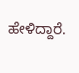ಹೇಳಿದ್ದಾರೆ.